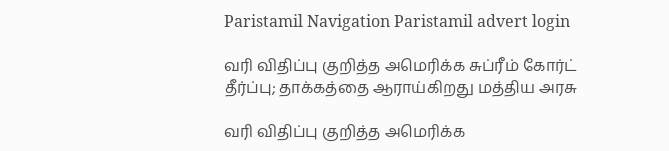Paristamil Navigation Paristamil advert login

வரி விதிப்பு குறித்த அமெரிக்க சுப்ரீம் கோர்ட் தீர்ப்பு; தாக்கத்தை ஆராய்கிறது மத்திய அரசு

வரி விதிப்பு குறித்த அமெரிக்க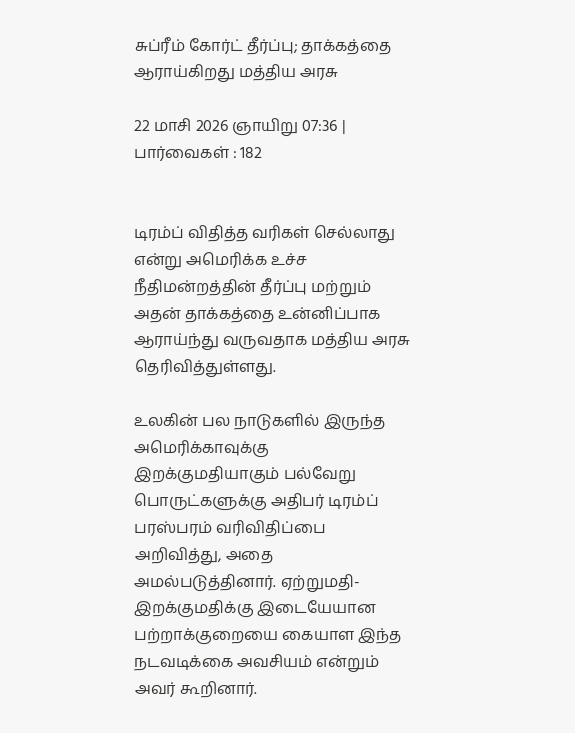சுப்ரீம் கோர்ட் தீர்ப்பு; தாக்கத்தை ஆராய்கிறது மத்திய அரசு

22 மாசி 2026 ஞாயிறு 07:36 | பார்வைகள் : 182


டிரம்ப் விதித்த வரிகள் செல்லாது என்று அமெரிக்க உச்ச நீதிமன்றத்தின் தீர்ப்பு மற்றும் அதன் தாக்கத்தை உன்னிப்பாக ஆராய்ந்து வருவதாக மத்திய அரசு தெரிவித்துள்ளது.

உலகின் பல நாடுகளில் இருந்த அமெரிக்காவுக்கு இறக்குமதியாகும் பல்வேறு பொருட்களுக்கு அதிபர் டிரம்ப் பரஸ்பரம் வரிவிதிப்பை அறிவித்து, அதை அமல்படுத்தினார். ஏற்றுமதி-இறக்குமதிக்கு இடையேயான பற்றாக்குறையை கையாள இந்த நடவடிக்கை அவசியம் என்றும் அவர் கூறினார்.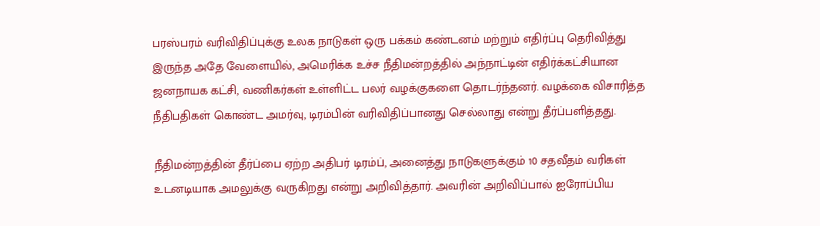பரஸ்பரம் வரிவிதிப்புக்கு உலக நாடுகள் ஒரு பக்கம் கண்டனம் மற்றும் எதிர்ப்பு தெரிவித்து இருந்த அதே வேளையில், அமெரிக்க உச்ச நீதிமன்றத்தில் அந்நாட்டின் எதிர்க்கட்சியான ஜனநாயக கட்சி, வணிகர்கள் உள்ளிட்ட பலர் வழக்குகளை தொடர்ந்தனர். வழக்கை விசாரித்த நீதிபதிகள் கொண்ட அமர்வு, டிரம்பின் வரிவிதிப்பானது செல்லாது என்று தீர்ப்பளித்தது.

நீதிமன்றத்தின் தீர்ப்பை ஏற்ற அதிபர் டிரம்ப், அனைத்து நாடுகளுக்கும் 10 சதவீதம் வரிகள் உடனடியாக அமலுக்கு வருகிறது என்று அறிவித்தார். அவரின் அறிவிப்பால் ஐரோப்பிய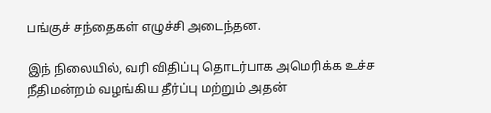பங்குச் சந்தைகள் எழுச்சி அடைந்தன.

இந் நிலையில், வரி விதிப்பு தொடர்பாக அமெரிக்க உச்ச நீதிமன்றம் வழங்கிய தீர்ப்பு மற்றும் அதன்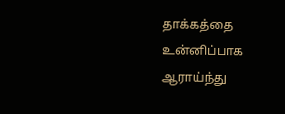தாக்கத்தை உன்னிப்பாக ஆராய்ந்து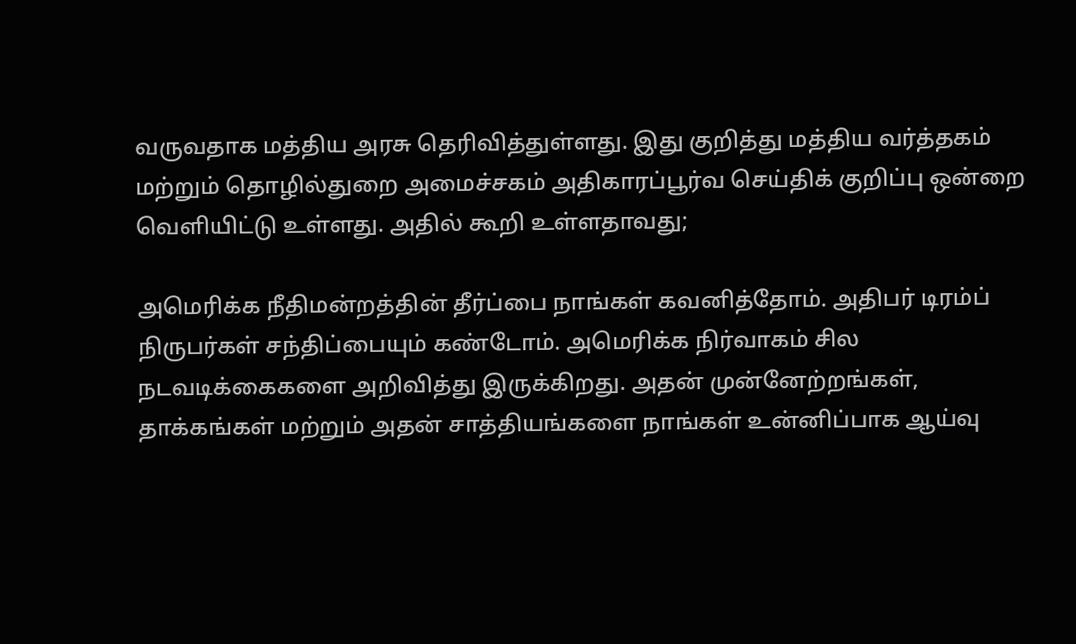வருவதாக மத்திய அரசு தெரிவித்துள்ளது. இது குறித்து மத்திய வர்த்தகம் மற்றும் தொழில்துறை அமைச்சகம் அதிகாரப்பூர்வ செய்திக் குறிப்பு ஒன்றை வெளியிட்டு உள்ளது. அதில் கூறி உள்ளதாவது;

அமெரிக்க நீதிமன்றத்தின் தீர்ப்பை நாங்கள் கவனித்தோம். அதிபர் டிரம்ப் நிருபர்கள் சந்திப்பையும் கண்டோம். அமெரிக்க நிர்வாகம் சில நடவடிக்கைகளை அறிவித்து இருக்கிறது. அதன் முன்னேற்றங்கள், தாக்கங்கள் மற்றும் அதன் சாத்தியங்களை நாங்கள் உன்னிப்பாக ஆய்வு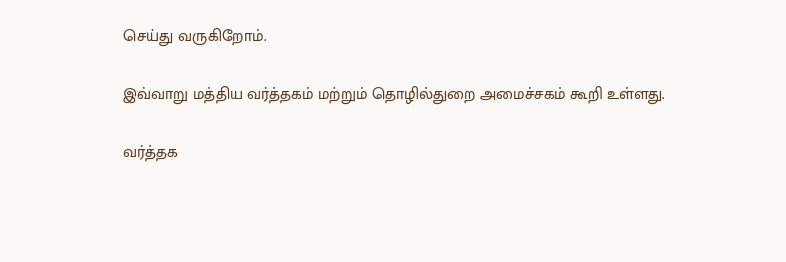செய்து வருகிறோம்.

இவ்வாறு மத்திய வர்த்தகம் மற்றும் தொழில்துறை அமைச்சகம் கூறி உள்ளது.

வர்த்தக‌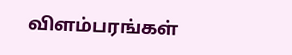விளம்பரங்கள்